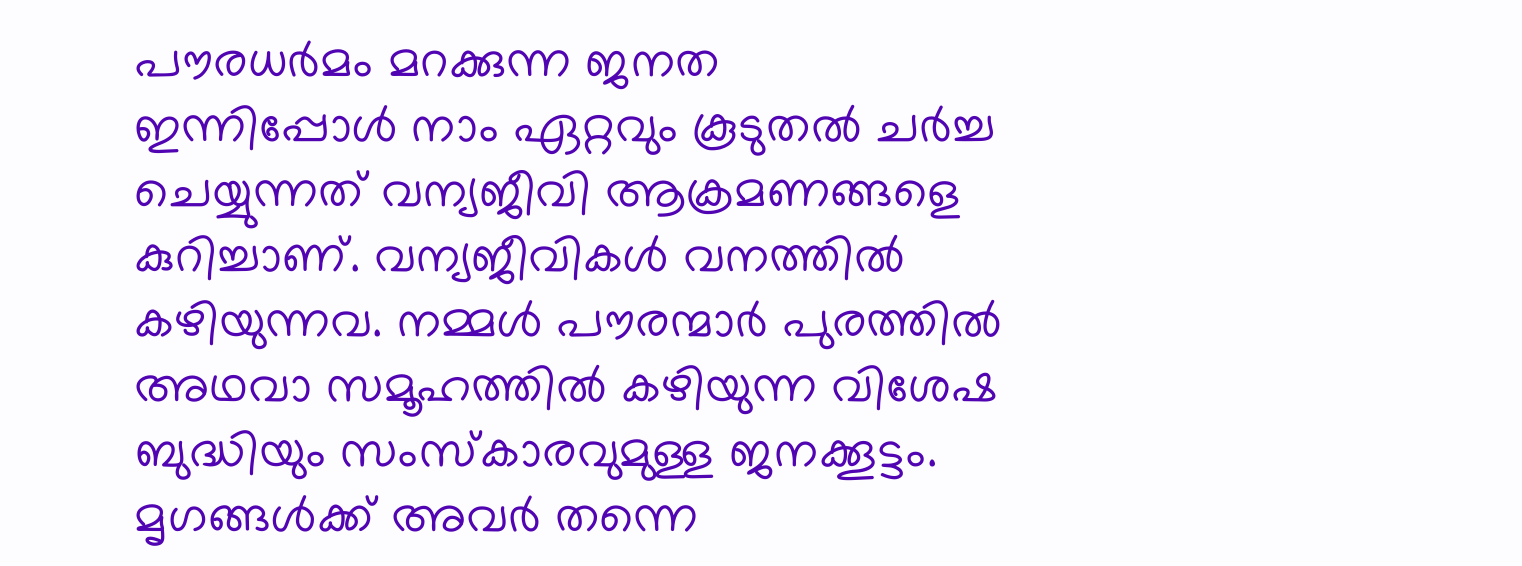പൗരധർമം മറക്കുന്ന ജനത
ഇന്നിപ്പോൾ നാം ഏറ്റവും കൂടുതൽ ചർച്ച ചെയ്യുന്നത് വന്യജീവി ആക്രമണങ്ങളെ കുറിച്ചാണ്. വന്യജീവികൾ വനത്തിൽ കഴിയുന്നവ. നമ്മൾ പൗരന്മാർ പുരത്തിൽ അഥവാ സമൂഹത്തിൽ കഴിയുന്ന വിശേഷ ബുദ്ധിയും സംസ്കാരവുമുള്ള ജനക്കൂട്ടം. മൃഗങ്ങൾക്ക് അവർ തന്നെ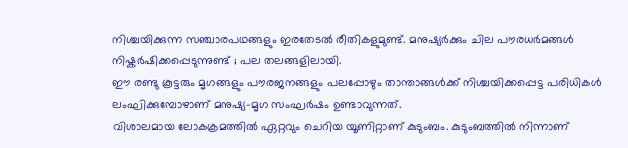നിശ്ചയിക്കുന്ന സഞ്ചാരപഥങ്ങളും ഇരതേടൽ രീതികളുമുണ്ട്. മനുഷ്യർക്കും ചില പൗരധർമങ്ങൾ നിഷ്കർഷിക്കപ്പെടുന്നുണ്ട് ; പല തലങ്ങളിലായി.
ഈ രണ്ടു കൂട്ടരും മൃഗങ്ങളും പൗരജനങ്ങളും പലപ്പോഴും താന്താങ്ങൾക്ക് നിശ്ചയിക്കപ്പെട്ട പരിധികൾ ലംഘിക്കുമ്പോഴാണ് മനുഷ്യ-മൃഗ സംഘർഷം ഉണ്ടാവുന്നത്.
വിശാലമായ ലോകക്രമത്തിൽ ഏറ്റവും ചെറിയ യൂണിറ്റാണ് കുടുംബം. കുടുംബത്തിൽ നിന്നാണ്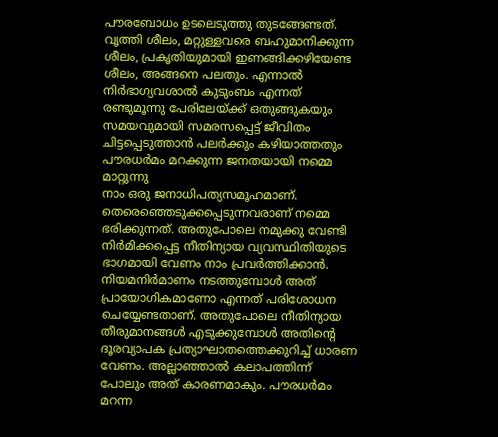പൗരബോധം ഉടലെടുത്തു തുടങ്ങേണ്ടത്. വൃത്തി ശീലം, മറ്റുള്ളവരെ ബഹുമാനിക്കുന്ന ശീലം, പ്രകൃതിയുമായി ഇണങ്ങിക്കഴിയേണ്ട ശീലം, അങ്ങനെ പലതും. എന്നാൽ നിർഭാഗ്യവശാൽ കുടുംബം എന്നത് രണ്ടുമൂന്നു പേരിലേയ്ക്ക് ഒതുങ്ങുകയും സമയവുമായി സമരസപ്പെട്ട് ജീവിതം ചിട്ടപ്പെടുത്താൻ പലർക്കും കഴിയാത്തതും പൗരധർമം മറക്കുന്ന ജനതയായി നമ്മെ മാറ്റുന്നു
നാം ഒരു ജനാധിപത്യസമൂഹമാണ്. തെരെഞ്ഞെടുക്കപ്പെടുന്നവരാണ് നമ്മെ ഭരിക്കുന്നത്. അതുപോലെ നമുക്കു വേണ്ടി നിർമിക്കപ്പെട്ട നീതിന്യായ വ്യവസ്ഥിതിയുടെ ഭാഗമായി വേണം നാം പ്രവർത്തിക്കാൻ. നിയമനിർമാണം നടത്തുമ്പോൾ അത് പ്രായോഗികമാണോ എന്നത് പരിശോധന ചെയ്യേണ്ടതാണ്. അതുപോലെ നീതിന്യായ തീരുമാനങ്ങൾ എടുക്കുമ്പോൾ അതിൻ്റെ ദൂരവ്യാപക പ്രത്യാഘാതത്തെക്കുറിച്ച് ധാരണ വേണം. അല്ലാഞ്ഞാൽ കലാപത്തിന്ന് പോലും അത് കാരണമാകും. പൗരധർമം മറന്ന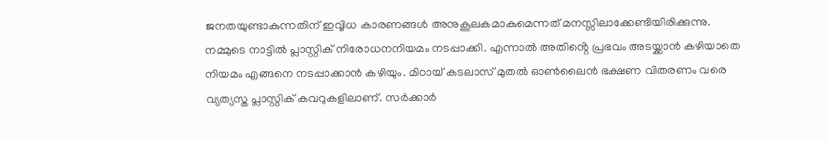ജനതയുണ്ടാകുന്നതിന് ഇവ്വിധ കാരണങ്ങൾ അനുകൂലകമാകുമെന്നത് മനസ്സിലാക്കേണ്ടിയിരിക്കുന്നു.
നമ്മുടെ നാട്ടിൽ പ്ലാസ്റ്റിക് നിരോധനനിയമം നടപ്പാക്കി. എന്നാൽ അതിൻ്റെ പ്രഭവം അടയ്ക്കാൻ കഴിയാതെ നിയമം എങ്ങനെ നടപ്പാക്കാൻ കഴിയും. മിഠായ് കടലാസ് മുതൽ ഓൺലൈൻ ഭക്ഷണ വിതരണം വരെ വ്യത്യസ്ത പ്ലാസ്റ്റിക് കവറുകളിലാണ്. സർക്കാർ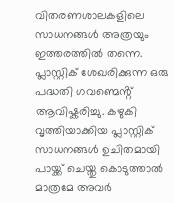വിതരണശാലകളിലെ സാധനങ്ങൾ അത്രയും ഇത്തരത്തിൽ തന്നെ. പ്ലാസ്റ്റിക് ശേഖരിക്കുന്ന ഒരു പദ്ധതി ഗവണ്മെൻ്റ് ആവിഷ്കരിച്ചു. കഴുകി വൃത്തിയാക്കിയ പ്ലാസ്റ്റിക് സാധനങ്ങൾ ഉചിതമായി പായ്ക്ക് ചെയ്തു കൊടുത്താൽ മാത്രമേ അവർ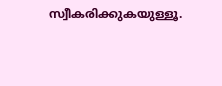സ്വീകരിക്കുകയുള്ളൂ.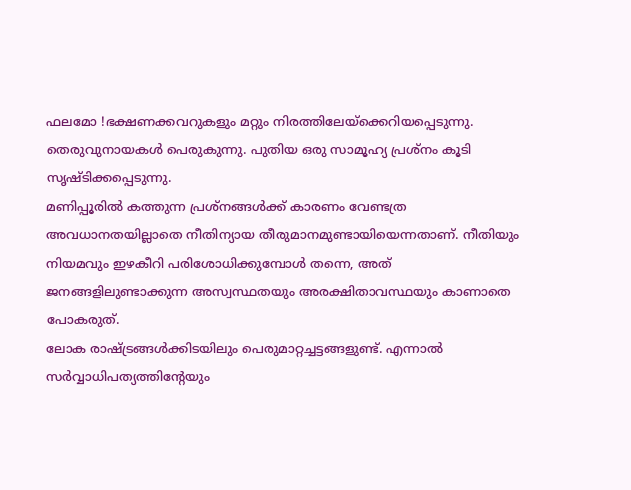ഫലമോ !ഭക്ഷണക്കവറുകളും മറ്റും നിരത്തിലേയ്ക്കെറിയപ്പെടുന്നു. തെരുവുനായകൾ പെരുകുന്നു. പുതിയ ഒരു സാമൂഹ്യ പ്രശ്നം കൂടി സൃഷ്ടിക്കപ്പെടുന്നു.
മണിപ്പൂരിൽ കത്തുന്ന പ്രശ്നങ്ങൾക്ക് കാരണം വേണ്ടത്ര അവധാനതയില്ലാതെ നീതിന്യായ തീരുമാനമുണ്ടായിയെന്നതാണ്. നീതിയും നിയമവും ഇഴകീറി പരിശോധിക്കുമ്പോൾ തന്നെ, അത് ജനങ്ങളിലുണ്ടാക്കുന്ന അസ്വസ്ഥതയും അരക്ഷിതാവസ്ഥയും കാണാതെ പോകരുത്.
ലോക രാഷ്ട്രങ്ങൾക്കിടയിലും പെരുമാറ്റച്ചട്ടങ്ങളുണ്ട്. എന്നാൽ സർവ്വാധിപത്യത്തിൻ്റേയും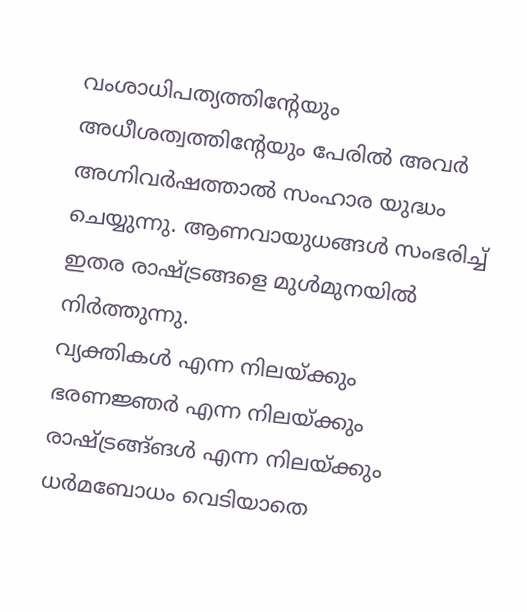വംശാധിപത്യത്തിൻ്റേയും അധീശത്വത്തിൻ്റേയും പേരിൽ അവർ അഗ്നിവർഷത്താൽ സംഹാര യുദ്ധം ചെയ്യുന്നു. ആണവായുധങ്ങൾ സംഭരിച്ച് ഇതര രാഷ്ട്രങ്ങളെ മുൾമുനയിൽ നിർത്തുന്നു.
വ്യക്തികൾ എന്ന നിലയ്ക്കും ഭരണജ്ഞർ എന്ന നിലയ്ക്കും രാഷ്ട്രങ്ങ്ങൾ എന്ന നിലയ്ക്കും ധർമബോധം വെടിയാതെ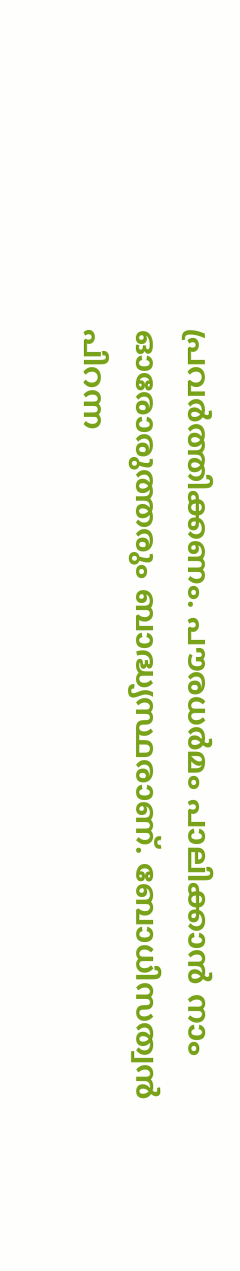പ്രവർത്തിക്കണം. പൗരധർമം പാലിക്കാൻ നാം ഓരോരുത്തരും ബാദ്ധ്യസ്ഥരാണ്. ബോധിസത്വൻ പിറന്ന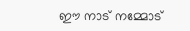ഈ നാട് നമ്മോട്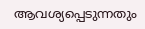ആവശ്യപ്പെടുന്നതും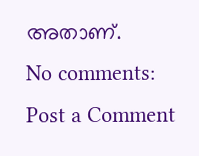അതാണ്.
No comments:
Post a Comment